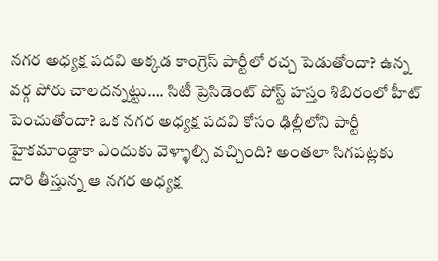నగర అధ్యక్ష పదవి అక్కడ కాంగ్రెస్ పార్టీలో రచ్చ పెడుతోందా? ఉన్న వర్గ పోరు చాలదన్నట్టు…. సిటీ ప్రెసిడెంట్ పోస్ట్ హస్తం శిబిరంలో హీట్ పెంచుతోందా? ఒక నగర అధ్యక్ష పదవి కోసం ఢిల్లీలోని పార్టీ హైకమాండ్దాకా ఎందుకు వెళ్ళాల్సి వచ్చింది? అంతలా సిగపట్లకు దారి తీస్తున్న ఆ నగర అధ్యక్ష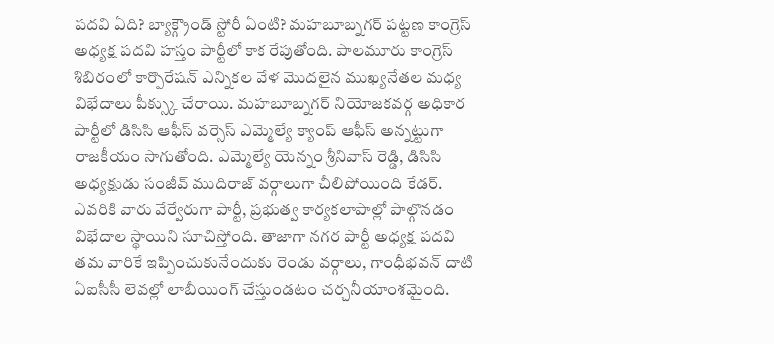పదవి ఏది? బ్యాక్గ్రౌండ్ స్టోరీ ఏంటి? మహబూబ్నగర్ పట్టణ కాంగ్రెస్ అధ్యక్ష పదవి హస్తం పార్టీలో కాక రేపుతోంది. పాలమూరు కాంగ్రెస్ శిబిరంలో కార్పొరేషన్ ఎన్నికల వేళ మొదలైన ముఖ్యనేతల మధ్య విభేదాలు పీక్స్కు చేరాయి. మహబూబ్నగర్ నియోజకవర్గ అధికార పార్టీలో డిసిసి ఆఫీస్ వర్సెస్ ఎమ్మెల్యే క్యాంప్ ఆఫీస్ అన్నట్టుగా రాజకీయం సాగుతోంది. ఎమ్మెల్యే యెన్నం శ్రీనివాస్ రెడ్డి, డిసిసి అధ్యక్షుడు సంజీవ్ ముదిరాజ్ వర్గాలుగా చీలిపోయింది కేడర్. ఎవరికి వారు వేర్వేరుగా పార్టీ, ప్రభుత్వ కార్యకలాపాల్లో పాల్గొనడం విభేదాల స్థాయిని సూచిస్తోంది. తాజాగా నగర పార్టీ అధ్యక్ష పదవి తమ వారికే ఇప్పించుకునేందుకు రెండు వర్గాలు, గాంధీభవన్ దాటి ఏఐసీసీ లెవల్లో లాబీయింగ్ చేస్తుండటం చర్చనీయాంశమైంది.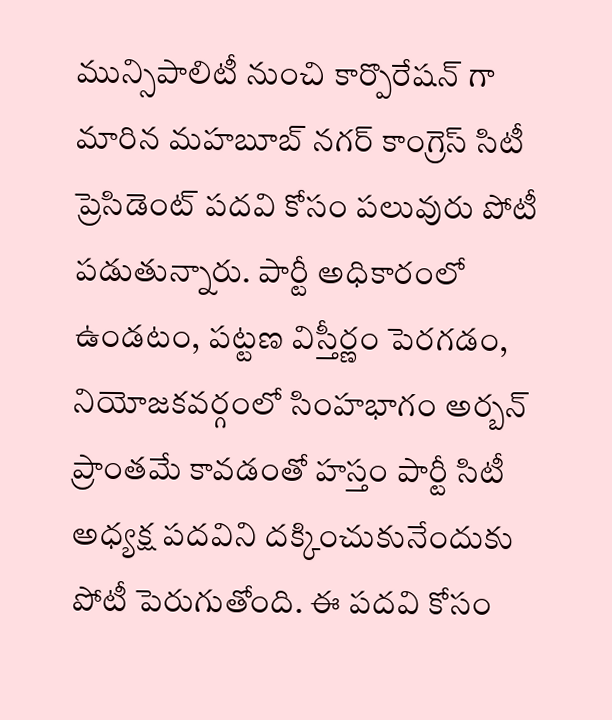మున్సిపాలిటీ నుంచి కార్పొరేషన్ గా మారిన మహబూబ్ నగర్ కాంగ్రెస్ సిటీ ప్రెసిడెంట్ పదవి కోసం పలువురు పోటీ పడుతున్నారు. పార్టీ అధికారంలో ఉండటం, పట్టణ విస్తీర్ణం పెరగడం, నియోజకవర్గంలో సింహభాగం అర్బన్ ప్రాంతమే కావడంతో హస్తం పార్టీ సిటీ అధ్యక్ష పదవిని దక్కించుకునేందుకు పోటీ పెరుగుతోంది. ఈ పదవి కోసం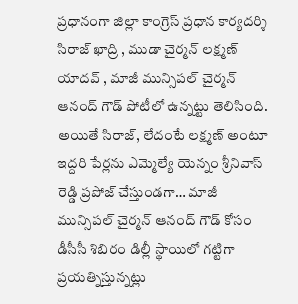ప్రధానంగా జిల్లా కాంగ్రెస్ ప్రధాన కార్యదర్శి సిరాజ్ ఖాద్రి , ముడా చైర్మన్ లక్ష్మణ్ యాదవ్ , మాజీ మున్సిపల్ చైర్మన్ ఆనంద్ గౌడ్ పోటీలో ఉన్నట్టు తెలిసింది.
అయితే సిరాజ్, లేదంటే లక్ష్మణ్ అంటూ ఇద్దరి పేర్లను ఎమ్మెల్యే యెన్నం శ్రీనివాస్ రెడ్డి ప్రపోజ్ చేస్తుండగా… మాజీ మున్సిపల్ చైర్మన్ ఆనంద్ గౌడ్ కోసం డీసీసీ శిబిరం డిల్లీ స్థాయిలో గట్టిగా ప్రయత్నిస్తున్నట్లు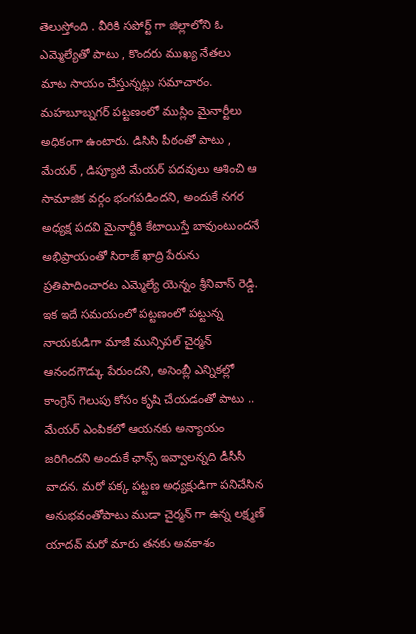తెలుస్తోంది . వీరికి సపోర్ట్ గా జిల్లాలోని ఓ ఎమ్మెల్యేతో పాటు , కొందరు ముఖ్య నేతలు మాట సాయం చేస్తున్నట్లు సమాచారం. మహబూబ్నగర్ పట్టణంలో ముస్లిం మైనార్టీలు అధికంగా ఉంటారు. డిసిసి పీఠంతో పాటు , మేయర్ , డిప్యూటి మేయర్ పదవులు ఆశించి ఆ సామాజిక వర్గం భంగపడిందని, అందుకే నగర అధ్యక్ష పదవి మైనార్టీకి కేటాయిస్తే బావుంటుందనే అభిప్రాయంతో సిరాజ్ ఖాద్రి పేరును ప్రతిపాదించారట ఎమ్మెల్యే యెన్నం శ్రీనివాస్ రెడ్డి. ఇక ఇదే సమయంలో పట్టణంలో పట్టున్న నాయకుడిగా మాజీ మున్సిపల్ చైర్మన్ ఆనందగౌడ్కు పేరుందని, అసెంబ్లీ ఎన్నికల్లో కాంగ్రెస్ గెలుపు కోసం కృషి చేయడంతో పాటు .. మేయర్ ఎంపికలో ఆయనకు అన్యాయం జరిగిందని అందుకే ఛాన్స్ ఇవ్వాలన్నది డీసీసీ వాదన. మరో పక్క పట్టణ అధ్యక్షుడిగా పనిచేసిన అనుభవంతోపాటు ముడా చైర్మన్ గా ఉన్న లక్ష్మణ్ యాదవ్ మరో మారు తనకు అవకాశం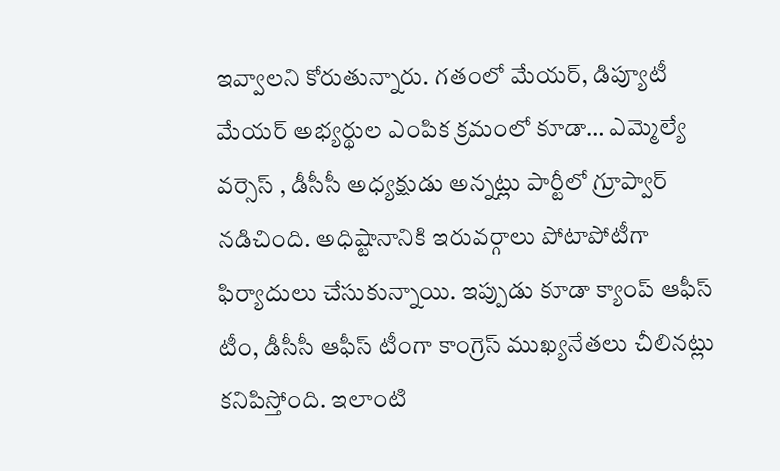ఇవ్వాలని కోరుతున్నారు. గతంలో మేయర్, డిప్యూటీ మేయర్ అభ్యర్థుల ఎంపిక క్రమంలో కూడా… ఎమ్మెల్యే వర్సెస్ , డీసీసీ అధ్యక్షుడు అన్నట్లు పార్టీలో గ్రూప్వార్ నడిచింది. అధిష్టానానికి ఇరువర్గాలు పోటాపోటీగా ఫిర్యాదులు చేసుకున్నాయి. ఇప్పుడు కూడా క్యాంప్ ఆఫీస్ టీం, డీసీసీ ఆఫీస్ టీంగా కాంగ్రెస్ ముఖ్యనేతలు చీలినట్లు కనిపిస్తోంది. ఇలాంటి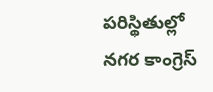పరిస్థితుల్లో నగర కాంగ్రెస్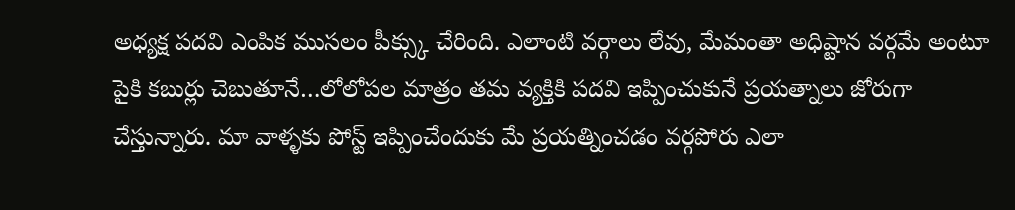అధ్యక్ష పదవి ఎంపిక ముసలం పీక్స్కు చేరింది. ఎలాంటి వర్గాలు లేవు, మేమంతా అధిష్టాన వర్గమే అంటూ పైకి కబుర్లు చెబుతూనే…లోలోపల మాత్రం తమ వ్యక్తికి పదవి ఇప్పించుకునే ప్రయత్నాలు జోరుగా చేస్తున్నారు. మా వాళ్ళకు పోస్ట్ ఇప్పించేందుకు మే ప్రయత్నించడం వర్గపోరు ఎలా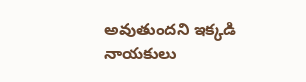అవుతుందని ఇక్కడి నాయకులు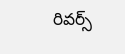రివర్స్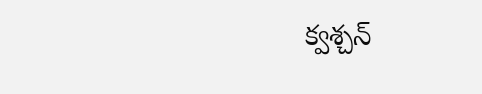క్వశ్చన్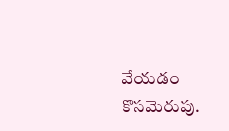వేయడం కొసమెరుపు.